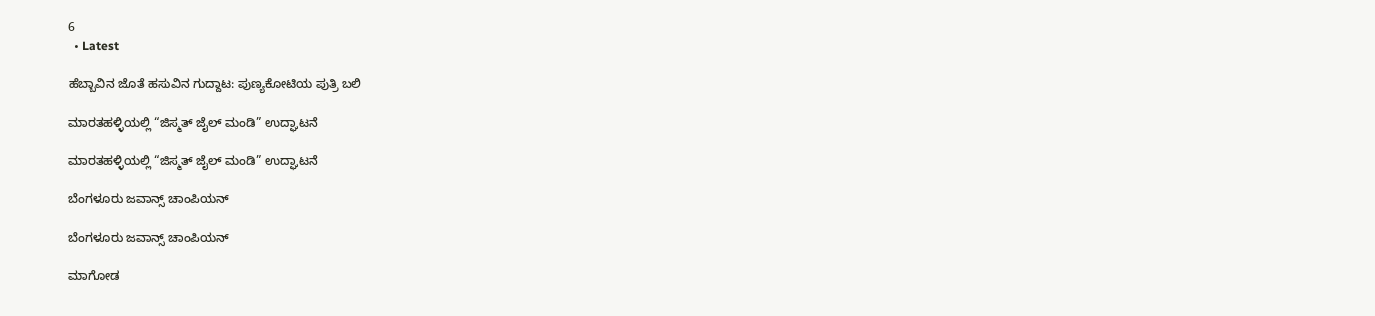6
  • Latest

ಹೆಬ್ಬಾವಿನ ಜೊತೆ ಹಸುವಿನ ಗುದ್ದಾಟ: ಪುಣ್ಯಕೋಟಿಯ ಪುತ್ರಿ ಬಲಿ

ಮಾರತಹಳ್ಳಿಯಲ್ಲಿ “ಜಿಸ್ಮತ್ ಜೈಲ್ ಮಂಡಿ” ಉದ್ಘಾಟನೆ

ಮಾರತಹಳ್ಳಿಯಲ್ಲಿ “ಜಿಸ್ಮತ್ ಜೈಲ್ ಮಂಡಿ” ಉದ್ಘಾಟನೆ

ಬೆಂಗಳೂರು ಜವಾನ್ಸ್ ಚಾಂಪಿಯನ್

ಬೆಂಗಳೂರು ಜವಾನ್ಸ್ ಚಾಂಪಿಯನ್

ಮಾಗೋಡ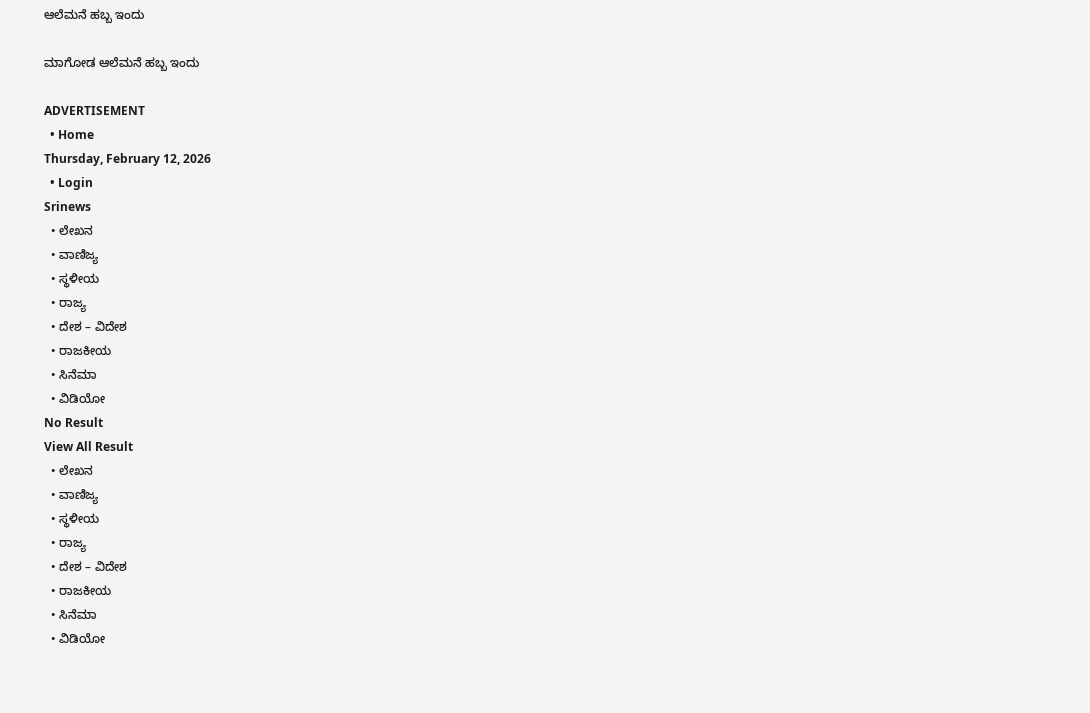ಆಲೆಮನೆ ಹಬ್ಬ ಇಂದು

ಮಾಗೋಡ ಆಲೆಮನೆ ಹಬ್ಬ ಇಂದು

ADVERTISEMENT
  • Home
Thursday, February 12, 2026
  • Login
Srinews
  • ಲೇಖನ
  • ವಾಣಿಜ್ಯ
  • ಸ್ಥಳೀಯ
  • ರಾಜ್ಯ
  • ದೇಶ – ವಿದೇಶ
  • ರಾಜಕೀಯ
  • ಸಿನೆಮಾ
  • ವಿಡಿಯೋ
No Result
View All Result
  • ಲೇಖನ
  • ವಾಣಿಜ್ಯ
  • ಸ್ಥಳೀಯ
  • ರಾಜ್ಯ
  • ದೇಶ – ವಿದೇಶ
  • ರಾಜಕೀಯ
  • ಸಿನೆಮಾ
  • ವಿಡಿಯೋ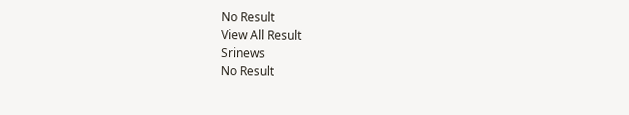No Result
View All Result
Srinews
No Result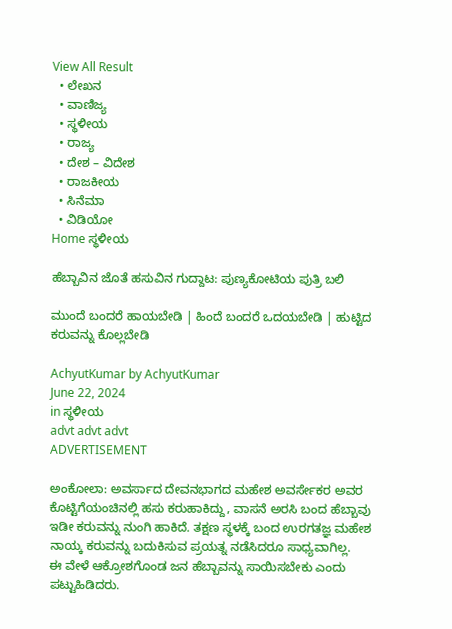View All Result
  • ಲೇಖನ
  • ವಾಣಿಜ್ಯ
  • ಸ್ಥಳೀಯ
  • ರಾಜ್ಯ
  • ದೇಶ – ವಿದೇಶ
  • ರಾಜಕೀಯ
  • ಸಿನೆಮಾ
  • ವಿಡಿಯೋ
Home ಸ್ಥಳೀಯ

ಹೆಬ್ಬಾವಿನ ಜೊತೆ ಹಸುವಿನ ಗುದ್ದಾಟ: ಪುಣ್ಯಕೋಟಿಯ ಪುತ್ರಿ ಬಲಿ

ಮುಂದೆ ಬಂದರೆ ಹಾಯಬೇಡಿ | ಹಿಂದೆ ಬಂದರೆ ಒದಯಬೇಡಿ | ಹುಟ್ಟಿದ ಕರುವನ್ನು ಕೊಲ್ಲಬೇಡಿ

AchyutKumar by AchyutKumar
June 22, 2024
in ಸ್ಥಳೀಯ
advt advt advt
ADVERTISEMENT

ಅಂಕೋಲಾ: ಅವರ್ಸಾದ ದೇವನಭಾಗದ ಮಹೇಶ ಅವರ್ಸೇಕರ ಅವರ ಕೊಟ್ಟಿಗೆಯಂಚಿನಲ್ಲಿ ಹಸು ಕರುಹಾಕಿದ್ದು, ವಾಸನೆ ಅರಸಿ ಬಂದ ಹೆಬ್ಬಾವು ಇಡೀ ಕರುವನ್ನು ನುಂಗಿ ಹಾಕಿದೆ. ತಕ್ಷಣ ಸ್ಥಳಕ್ಕೆ ಬಂದ ಉರಗತಜ್ಞ ಮಹೇಶ ನಾಯ್ಕ ಕರುವನ್ನು ಬದುಕಿಸುವ ಪ್ರಯತ್ನ ನಡೆಸಿದರೂ ಸಾಧ್ಯವಾಗಿಲ್ಲ.
ಈ ವೇಳೆ ಆಕ್ರೋಶಗೊಂಡ ಜನ ಹೆಬ್ಬಾವನ್ನು ಸಾಯಿಸಬೇಕು ಎಂದು ಪಟ್ಟುಹಿಡಿದರು.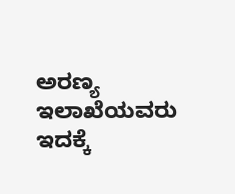ಅರಣ್ಯ ಇಲಾಖೆಯವರು ಇದಕ್ಕೆ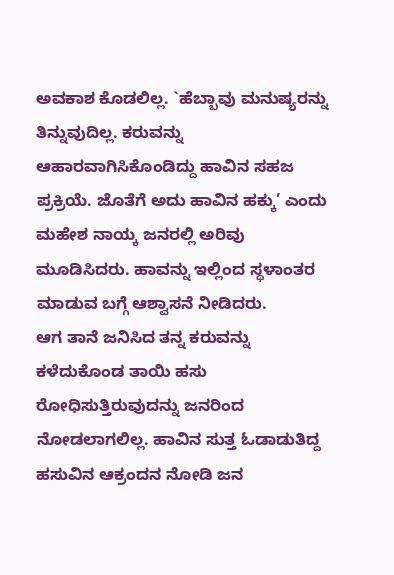ಅವಕಾಶ ಕೊಡಲಿಲ್ಲ. `ಹೆಬ್ಬಾವು ಮನುಷ್ಯರನ್ನು ತಿನ್ನುವುದಿಲ್ಲ. ಕರುವನ್ನು ಆಹಾರವಾಗಿಸಿಕೊಂಡಿದ್ದು ಹಾವಿನ ಸಹಜ ಪ್ರಕ್ರಿಯೆ. ಜೊತೆಗೆ ಅದು ಹಾವಿನ ಹಕ್ಕು’ ಎಂದು ಮಹೇಶ ನಾಯ್ಕ ಜನರಲ್ಲಿ ಅರಿವು ಮೂಡಿಸಿದರು. ಹಾವನ್ನು ಇಲ್ಲಿಂದ ಸ್ಥಳಾಂತರ ಮಾಡುವ ಬಗ್ಗೆ ಆಶ್ವಾಸನೆ ನೀಡಿದರು.
ಆಗ ತಾನೆ ಜನಿಸಿದ ತನ್ನ ಕರುವನ್ನು ಕಳೆದುಕೊಂಡ ತಾಯಿ ಹಸು ರೋಧಿಸುತ್ತಿರುವುದನ್ನು ಜನರಿಂದ ನೋಡಲಾಗಲಿಲ್ಲ. ಹಾವಿನ ಸುತ್ತ ಓಡಾಡುತಿದ್ದ ಹಸುವಿನ ಆಕ್ರಂದನ ನೋಡಿ ಜನ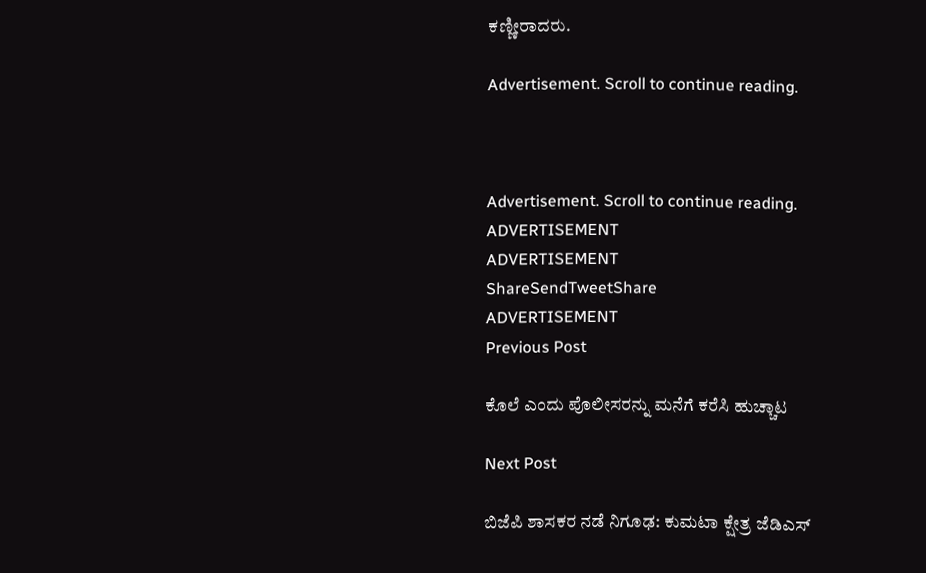ಕಣ್ಣೀರಾದರು.

Advertisement. Scroll to continue reading.



Advertisement. Scroll to continue reading.
ADVERTISEMENT
ADVERTISEMENT
ShareSendTweetShare
ADVERTISEMENT
Previous Post

ಕೊಲೆ ಎಂದು ಪೊಲೀಸರನ್ನು ಮನೆಗೆ ಕರೆಸಿ ಹುಚ್ಚಾಟ

Next Post

ಬಿಜೆಪಿ ಶಾಸಕರ ನಡೆ ನಿಗೂಢ: ಕುಮಟಾ ಕ್ಷೇತ್ರ ಜೆಡಿಎಸ್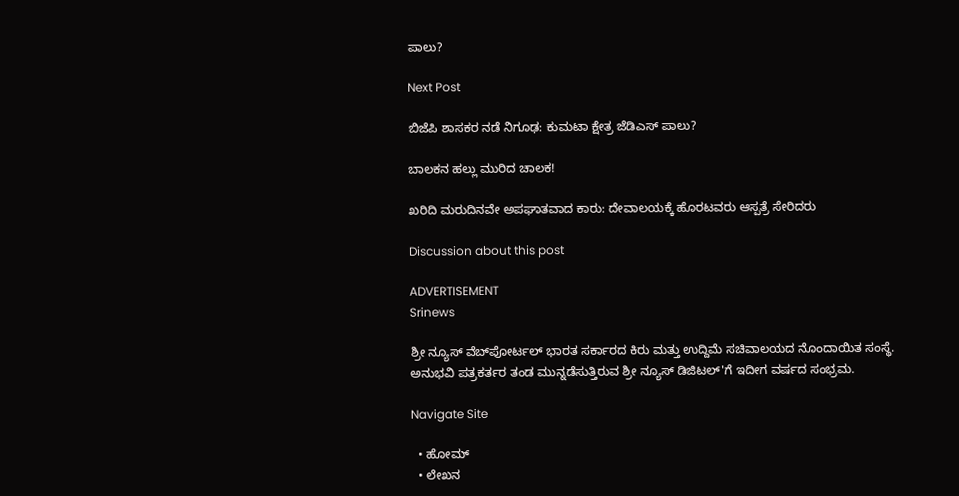ಪಾಲು?

Next Post

ಬಿಜೆಪಿ ಶಾಸಕರ ನಡೆ ನಿಗೂಢ: ಕುಮಟಾ ಕ್ಷೇತ್ರ ಜೆಡಿಎಸ್ ಪಾಲು?

ಬಾಲಕನ ಹಲ್ಲು ಮುರಿದ ಚಾಲಕ!

ಖರಿದಿ ಮರುದಿನವೇ ಅಪಘಾತವಾದ ಕಾರು: ದೇವಾಲಯಕ್ಕೆ ಹೊರಟವರು ಆಸ್ಪತ್ರೆ ಸೇರಿದರು

Discussion about this post

ADVERTISEMENT
Srinews

ಶ್ರೀ ನ್ಯೂಸ್ ವೆಬ್‌ಪೋರ್ಟಲ್ ಭಾರತ ಸರ್ಕಾರದ ಕಿರು ಮತ್ತು ಉದ್ದಿಮೆ ಸಚಿವಾಲಯದ ನೊಂದಾಯಿತ ಸಂಸ್ಥೆ. ಅನುಭವಿ ಪತ್ರಕರ್ತರ ತಂಡ ಮುನ್ನಡೆಸುತ್ತಿರುವ ಶ್ರೀ ನ್ಯೂಸ್ ಡಿಜಿಟಲ್'ಗೆ ಇದೀಗ ವರ್ಷದ ಸಂಭ್ರಮ.

Navigate Site

  • ಹೋಮ್
  • ಲೇಖನ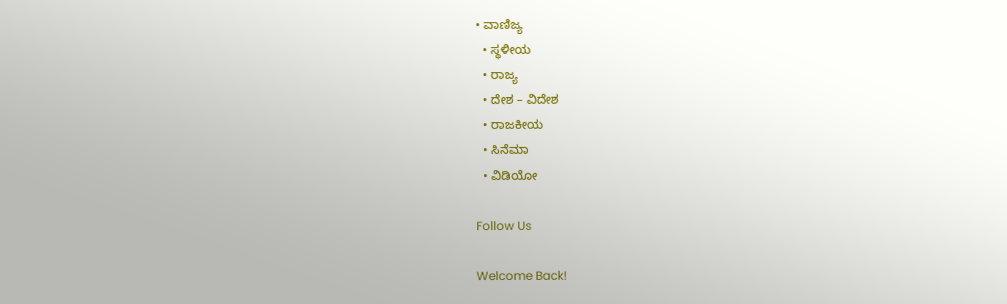• ವಾಣಿಜ್ಯ
  • ಸ್ಥಳೀಯ
  • ರಾಜ್ಯ
  • ದೇಶ – ವಿದೇಶ
  • ರಾಜಕೀಯ
  • ಸಿನೆಮಾ
  • ವಿಡಿಯೋ

Follow Us

Welcome Back!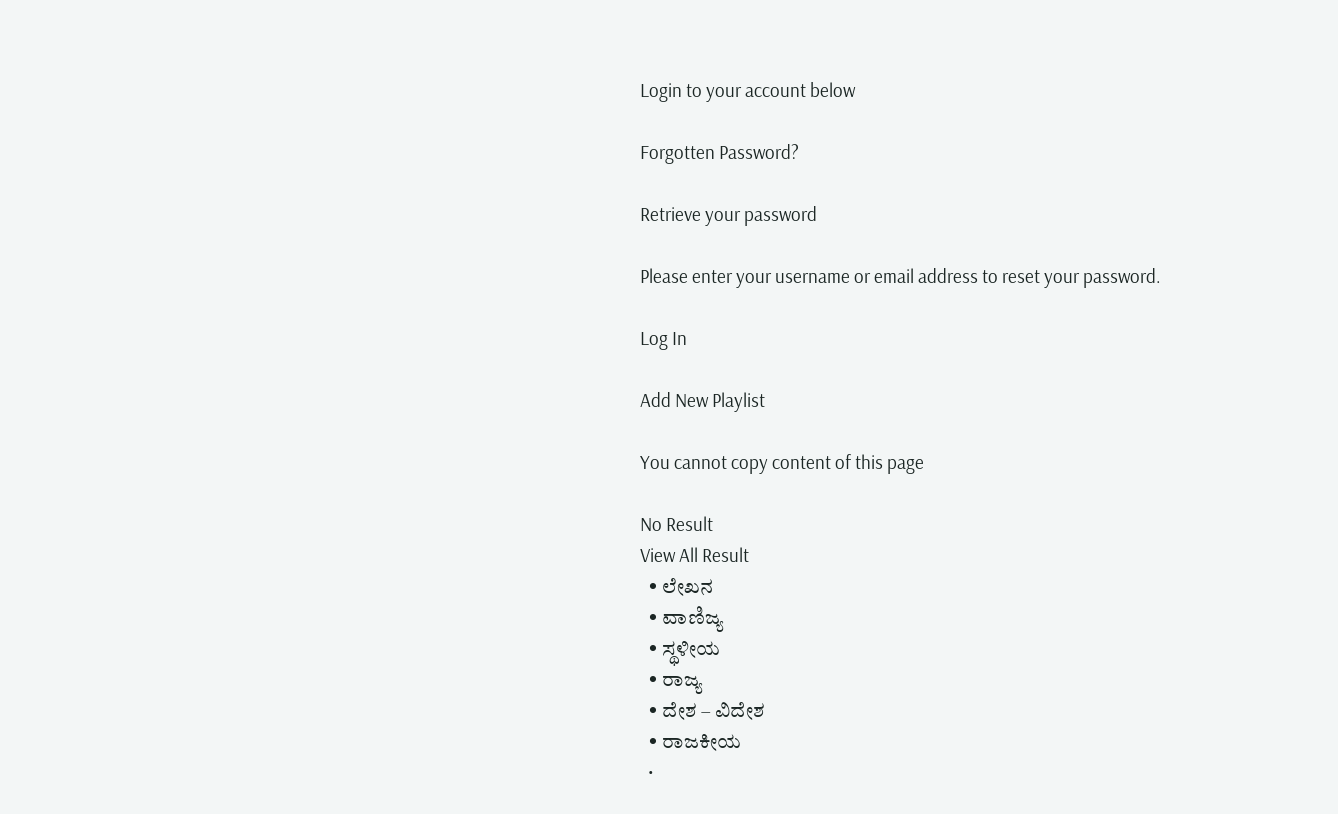Login to your account below

Forgotten Password?

Retrieve your password

Please enter your username or email address to reset your password.

Log In

Add New Playlist

You cannot copy content of this page

No Result
View All Result
  • ಲೇಖನ
  • ವಾಣಿಜ್ಯ
  • ಸ್ಥಳೀಯ
  • ರಾಜ್ಯ
  • ದೇಶ – ವಿದೇಶ
  • ರಾಜಕೀಯ
  •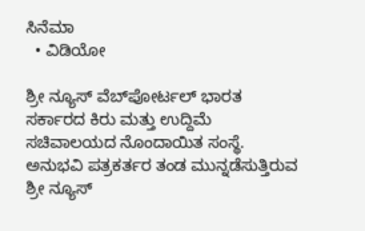ಸಿನೆಮಾ
  • ವಿಡಿಯೋ

ಶ್ರೀ ನ್ಯೂಸ್ ವೆಬ್‌ಪೋರ್ಟಲ್ ಭಾರತ ಸರ್ಕಾರದ ಕಿರು ಮತ್ತು ಉದ್ದಿಮೆ ಸಚಿವಾಲಯದ ನೊಂದಾಯಿತ ಸಂಸ್ಥೆ. ಅನುಭವಿ ಪತ್ರಕರ್ತರ ತಂಡ ಮುನ್ನಡೆಸುತ್ತಿರುವ ಶ್ರೀ ನ್ಯೂಸ್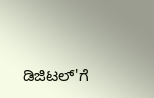ಡಿಜಿಟಲ್'ಗೆ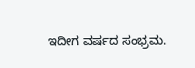ಇದೀಗ ವರ್ಷದ ಸಂಭ್ರಮ.